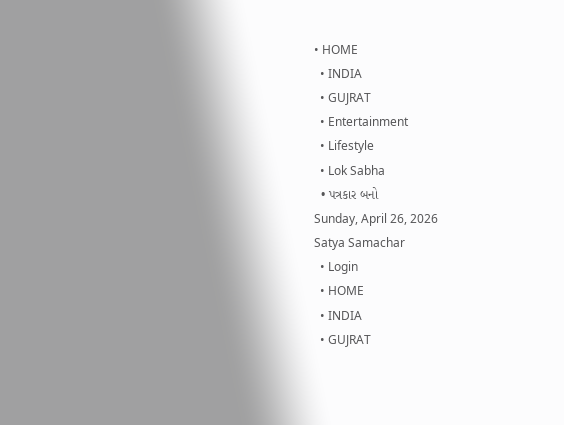• HOME
  • INDIA
  • GUJRAT
  • Entertainment
  • Lifestyle
  • Lok Sabha
  • પત્રકાર બનો
Sunday, April 26, 2026
Satya Samachar
  • Login
  • HOME
  • INDIA
  • GUJRAT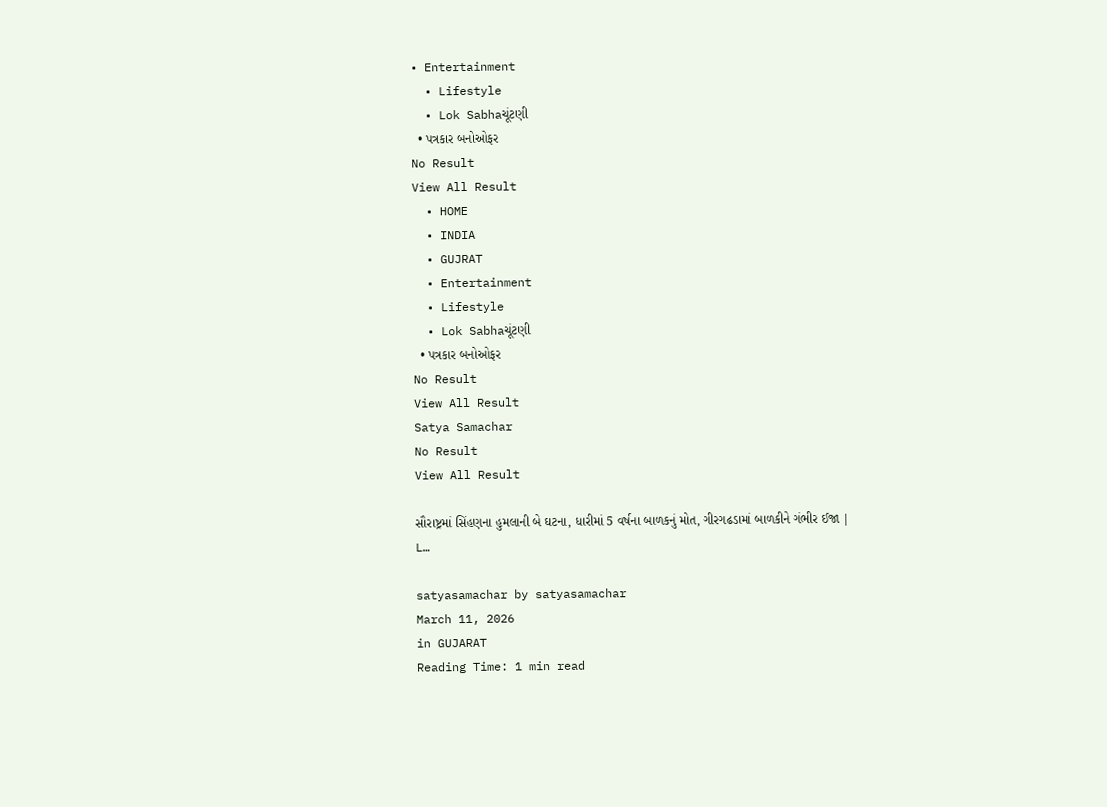• Entertainment
  • Lifestyle
  • Lok Sabhaચૂંટણી
  • પત્રકાર બનોઓફર
No Result
View All Result
  • HOME
  • INDIA
  • GUJRAT
  • Entertainment
  • Lifestyle
  • Lok Sabhaચૂંટણી
  • પત્રકાર બનોઓફર
No Result
View All Result
Satya Samachar
No Result
View All Result

સૌરાષ્ટ્રમાં સિંહણના હુમલાની બે ઘટના, ધારીમાં 5 વર્ષના બાળકનું મોત, ગીરગઢડામાં બાળકીને ગંભીર ઈજા | L…

satyasamachar by satyasamachar
March 11, 2026
in GUJARAT
Reading Time: 1 min read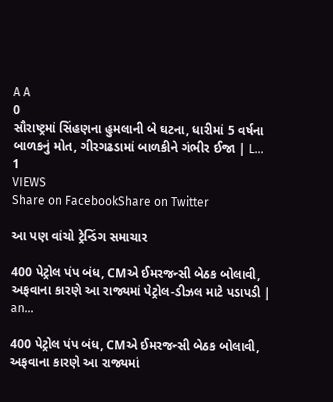A A
0
સૌરાષ્ટ્રમાં સિંહણના હુમલાની બે ઘટના, ધારીમાં 5 વર્ષના બાળકનું મોત, ગીરગઢડામાં બાળકીને ગંભીર ઈજા | L…
1
VIEWS
Share on FacebookShare on Twitter

આ પણ વાંચો ટ્રેન્ડિંગ સમાચાર

400 પેટ્રોલ પંપ બંધ, CMએ ઈમરજન્સી બેઠક બોલાવી, અફવાના કારણે આ રાજ્યમાં પેટ્રોલ-ડીઝલ માટે પડાપડી | an…

400 પેટ્રોલ પંપ બંધ, CMએ ઈમરજન્સી બેઠક બોલાવી, અફવાના કારણે આ રાજ્યમાં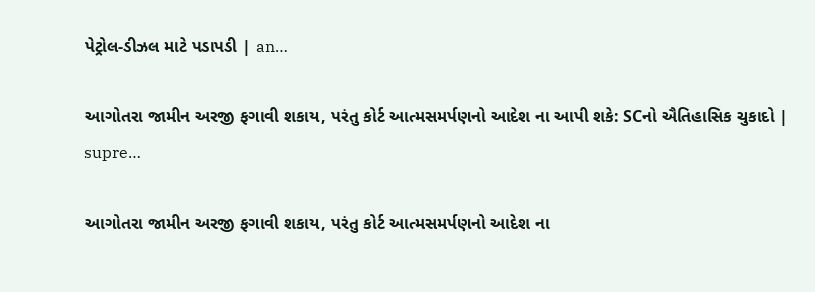પેટ્રોલ-ડીઝલ માટે પડાપડી | an…

આગોતરા જામીન અરજી ફગાવી શકાય, પરંતુ કોર્ટ આત્મસમર્પણનો આદેશ ના આપી શકે: SCનો ઐતિહાસિક ચુકાદો | supre…

આગોતરા જામીન અરજી ફગાવી શકાય, પરંતુ કોર્ટ આત્મસમર્પણનો આદેશ ના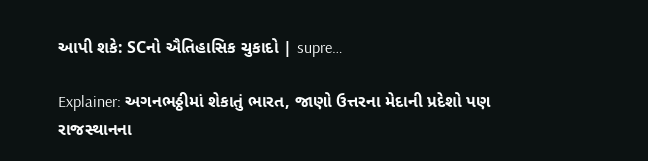આપી શકે: SCનો ઐતિહાસિક ચુકાદો | supre…

Explainer: અગનભઠ્ઠીમાં શેકાતું ભારત, જાણો ઉત્તરના મેદાની પ્રદેશો પણ રાજસ્થાનના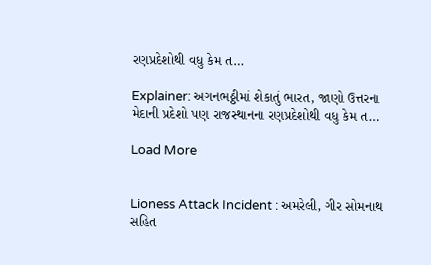રણપ્રદેશોથી વધુ કેમ ત…

Explainer: અગનભઠ્ઠીમાં શેકાતું ભારત, જાણો ઉત્તરના મેદાની પ્રદેશો પણ રાજસ્થાનના રણપ્રદેશોથી વધુ કેમ ત…

Load More


Lioness Attack Incident : અમરેલી, ગીર સોમનાથ સહિત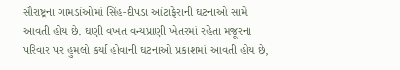સૌરાષ્ટ્રના ગામડાંઓમાં સિંહ-દીપડા આંટાફેરાની ઘટનાઓ સામે આવતી હોય છે. ઘણી વખત વન્યપ્રાણી ખેતરમાં રહેતા મજૂરના પરિવાર પર હુમલો કર્યા હોવાની ઘટનાઓ પ્રકાશમાં આવતી હોય છે,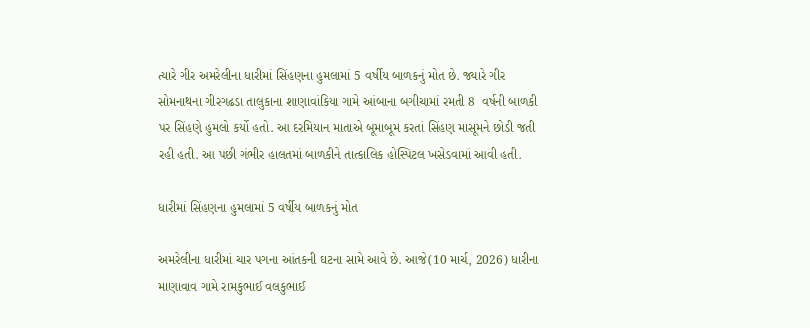ત્યારે ગીર અમરેલીના ધારીમાં સિંહણના હુમલામાં 5 વર્ષીય બાળકનું મોત છે. જ્યારે ગીર સોમનાથના ગીરગઢડા તાલુકાના શાણાવાંકિયા ગામે આંબાના બગીચામાં રમતી 8  વર્ષની બાળકી પર સિંહણે હુમલો કર્યો હતો. આ દરમિયાન માતાએ બૂમાબૂમ કરતાં સિંહણ માસૂમને છોડી જતી રહી હતી. આ પછી ગંભીર હાલતમાં બાળકીને તાત્કાલિક હોસ્પિટલ ખસેડવામાં આવી હતી.

ધારીમાં સિંહણના હુમલામાં 5 વર્ષીય બાળકનું મોત

અમરેલીના ધારીમાં ચાર પગના આંતકની ઘટના સામે આવે છે. આજે(10 માર્ચ, 2026) ધારીના માણાવાવ ગામે રામકુભાઈ વલકુભાઈ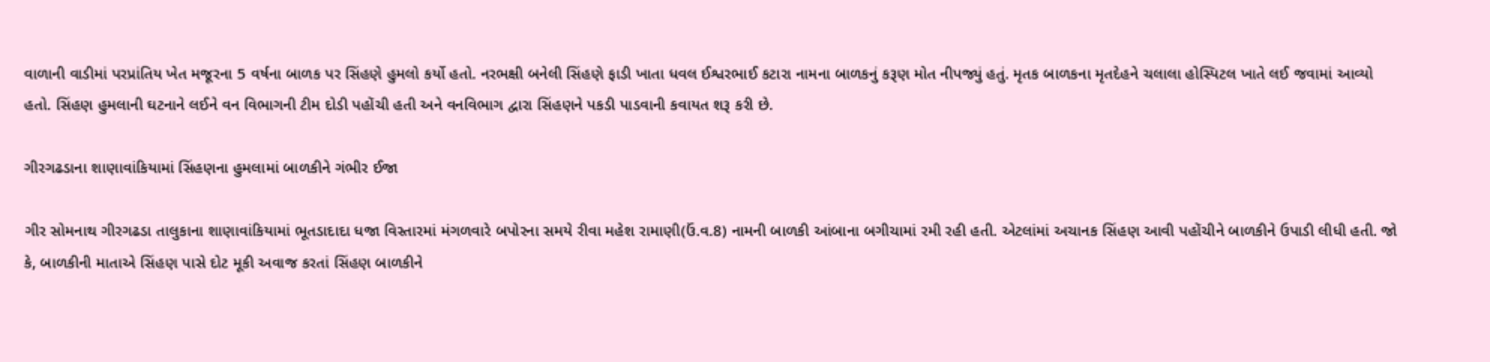વાળાની વાડીમાં પરપ્રાંતિય ખેત મજૂરના 5 વર્ષના બાળક પર સિંહણે હુમલો કર્યો હતો. નરભક્ષી બનેલી સિંહણે ફાડી ખાતા ધવલ ઈશ્વરભાઈ કટારા નામના બાળકનું કરૂણ મોત નીપજ્યું હતું. મૃતક બાળકના મૃતદેહને ચલાલા હોસ્પિટલ ખાતે લઈ જવામાં આવ્યો હતો. સિંહણ હુમલાની ઘટનાને લઈને વન વિભાગની ટીમ દોડી પહોંચી હતી અને વનવિભાગ દ્વારા સિંહણને પકડી પાડવાની કવાયત શરૂ કરી છે.

ગીરગઢડાના શાણાવાંકિયામાં સિંહણના હુમલામાં બાળકીને ગંભીર ઈજા

ગીર સોમનાથ ગીરગઢડા તાલુકાના શાણાવાંકિયામાં ભૂતડાદાદા ધજા વિસ્તારમાં મંગળવારે બપોરના સમયે રીવા મહેશ રામાણી(ઉં.વ.8) નામની બાળકી આંબાના બગીચામાં રમી રહી હતી. એટલાંમાં અચાનક સિંહણ આવી પહોંચીને બાળકીને ઉપાડી લીધી હતી. જો કે, બાળકીની માતાએ સિંહણ પાસે દોટ મૂકી અવાજ કરતાં સિંહણ બાળકીને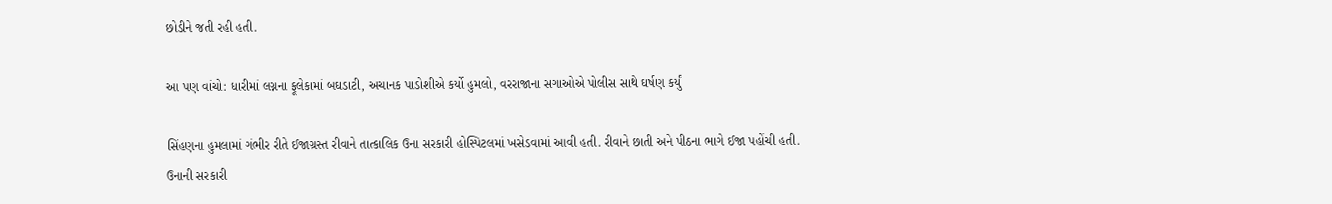છોડીને જતી રહી હતી.

આ પણ વાંચો: ધારીમાં લગ્નના ફૂલેકામાં બઘડાટી, અચાનક પાડોશીએ કર્યો હુમલો, વરરાજાના સગાઓએ પોલીસ સાથે ઘર્ષણ કર્યું

સિંહણના હુમલામાં ગંભીર રીતે ઈજાગ્રસ્ત રીવાને તાત્કાલિક ઉના સરકારી હોસ્પિટલમાં ખસેડવામાં આવી હતી. રીવાને છાતી અને પીઠના ભાગે ઈજા પહોંચી હતી. ઉનાની સરકારી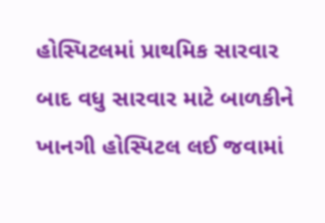હોસ્પિટલમાં પ્રાથમિક સારવાર બાદ વધુ સારવાર માટે બાળકીને ખાનગી હોસ્પિટલ લઈ જવામાં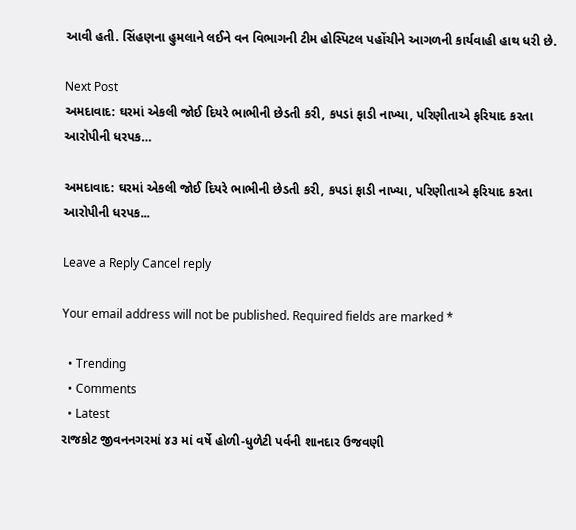આવી હતી. સિંહણના હુમલાને લઈને વન વિભાગની ટીમ હોસ્પિટલ પહોંચીને આગળની કાર્યવાહી હાથ ધરી છે.

Next Post
અમદાવાદ: ઘરમાં એકલી જોઈ દિયરે ભાભીની છેડતી કરી, કપડાં ફાડી નાખ્યા, પરિણીતાએ ફરિયાદ કરતા આરોપીની ધરપક…

અમદાવાદ: ઘરમાં એકલી જોઈ દિયરે ભાભીની છેડતી કરી, કપડાં ફાડી નાખ્યા, પરિણીતાએ ફરિયાદ કરતા આરોપીની ધરપક...

Leave a Reply Cancel reply

Your email address will not be published. Required fields are marked *

  • Trending
  • Comments
  • Latest
રાજકોટ જીવનનગરમાં ૪૩ માં વર્ષે હોળી-ધુળેટી પર્વની શાનદાર ઉજવણી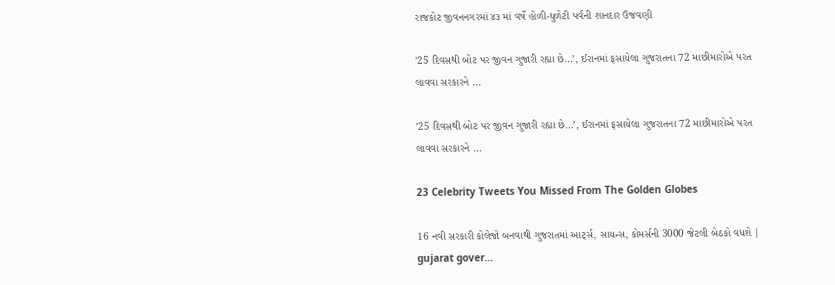રાજકોટ જીવનનગરમાં ૪૩ માં વર્ષે હોળી-ધુળેટી પર્વની શાનદાર ઉજવણી

’25 દિવસથી બોટ પર જીવન ગુજારી રહ્યા છે…’, ઈરાનમાં ફસાયેલા ગુજરાતના 72 માછીમારોએ પરત લાવવા સરકારને …

’25 દિવસથી બોટ પર જીવન ગુજારી રહ્યા છે…’, ઈરાનમાં ફસાયેલા ગુજરાતના 72 માછીમારોએ પરત લાવવા સરકારને …

23 Celebrity Tweets You Missed From The Golden Globes

16 નવી સરકારી કોલેજો બનવાથી ગુજરાતમાં આર્ટ્સ, સાયન્સ, કોમર્સની 3000 જેટલી બેઠકો વધશે | gujarat gover…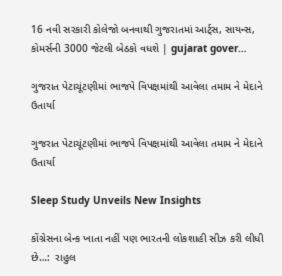16 નવી સરકારી કોલેજો બનવાથી ગુજરાતમાં આર્ટ્સ, સાયન્સ, કોમર્સની 3000 જેટલી બેઠકો વધશે | gujarat gover…

ગુજરાત પેટાચૂંટણીમાં ભાજપે વિપક્ષમાંથી આવેલા તમામ ને મેદાને ઉતાર્યા

ગુજરાત પેટાચૂંટણીમાં ભાજપે વિપક્ષમાંથી આવેલા તમામ ને મેદાને ઉતાર્યા

Sleep Study Unveils New Insights

કોંગ્રેસના બેન્ક ખાતા નહીં પણ ભારતની લોકશાહી સીઝ કરી લીધી છે…:  રાહુલ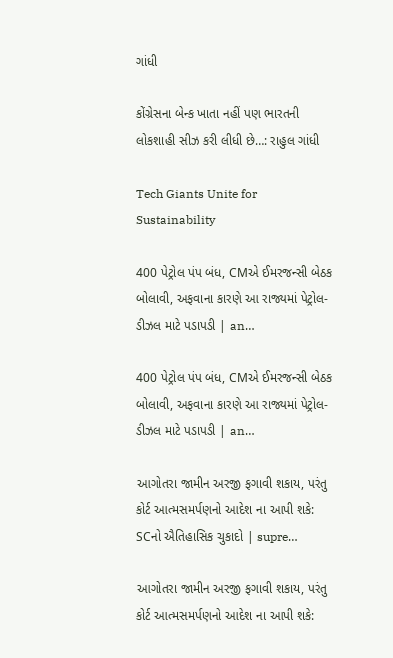ગાંધી

કોંગ્રેસના બેન્ક ખાતા નહીં પણ ભારતની લોકશાહી સીઝ કરી લીધી છે…: રાહુલ ગાંધી

Tech Giants Unite for Sustainability

400 પેટ્રોલ પંપ બંધ, CMએ ઈમરજન્સી બેઠક બોલાવી, અફવાના કારણે આ રાજ્યમાં પેટ્રોલ-ડીઝલ માટે પડાપડી | an…

400 પેટ્રોલ પંપ બંધ, CMએ ઈમરજન્સી બેઠક બોલાવી, અફવાના કારણે આ રાજ્યમાં પેટ્રોલ-ડીઝલ માટે પડાપડી | an…

આગોતરા જામીન અરજી ફગાવી શકાય, પરંતુ કોર્ટ આત્મસમર્પણનો આદેશ ના આપી શકે: SCનો ઐતિહાસિક ચુકાદો | supre…

આગોતરા જામીન અરજી ફગાવી શકાય, પરંતુ કોર્ટ આત્મસમર્પણનો આદેશ ના આપી શકે: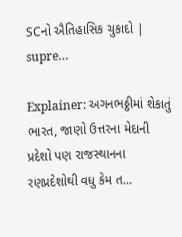SCનો ઐતિહાસિક ચુકાદો | supre…

Explainer: અગનભઠ્ઠીમાં શેકાતું ભારત, જાણો ઉત્તરના મેદાની પ્રદેશો પણ રાજસ્થાનના રણપ્રદેશોથી વધુ કેમ ત…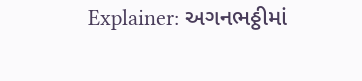Explainer: અગનભઠ્ઠીમાં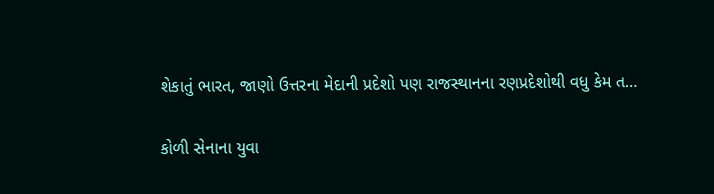શેકાતું ભારત, જાણો ઉત્તરના મેદાની પ્રદેશો પણ રાજસ્થાનના રણપ્રદેશોથી વધુ કેમ ત…

કોળી સેનાના યુવા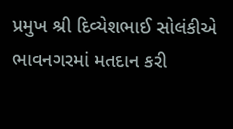પ્રમુખ શ્રી દિવ્યેશભાઈ સોલંકીએ ભાવનગરમાં મતદાન કરી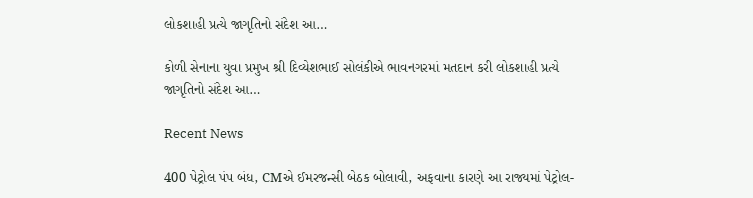લોકશાહી પ્રત્યે જાગૃતિનો સંદેશ આ…

કોળી સેનાના યુવા પ્રમુખ શ્રી દિવ્યેશભાઈ સોલંકીએ ભાવનગરમાં મતદાન કરી લોકશાહી પ્રત્યે જાગૃતિનો સંદેશ આ…

Recent News

400 પેટ્રોલ પંપ બંધ, CMએ ઈમરજન્સી બેઠક બોલાવી, અફવાના કારણે આ રાજ્યમાં પેટ્રોલ-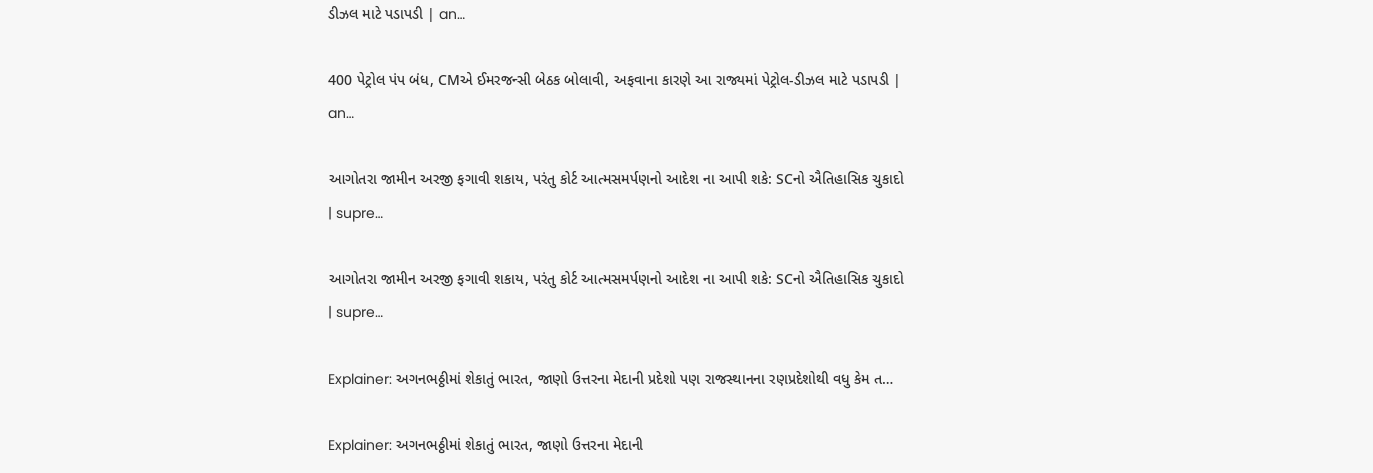ડીઝલ માટે પડાપડી | an…

400 પેટ્રોલ પંપ બંધ, CMએ ઈમરજન્સી બેઠક બોલાવી, અફવાના કારણે આ રાજ્યમાં પેટ્રોલ-ડીઝલ માટે પડાપડી | an…

આગોતરા જામીન અરજી ફગાવી શકાય, પરંતુ કોર્ટ આત્મસમર્પણનો આદેશ ના આપી શકે: SCનો ઐતિહાસિક ચુકાદો | supre…

આગોતરા જામીન અરજી ફગાવી શકાય, પરંતુ કોર્ટ આત્મસમર્પણનો આદેશ ના આપી શકે: SCનો ઐતિહાસિક ચુકાદો | supre…

Explainer: અગનભઠ્ઠીમાં શેકાતું ભારત, જાણો ઉત્તરના મેદાની પ્રદેશો પણ રાજસ્થાનના રણપ્રદેશોથી વધુ કેમ ત…

Explainer: અગનભઠ્ઠીમાં શેકાતું ભારત, જાણો ઉત્તરના મેદાની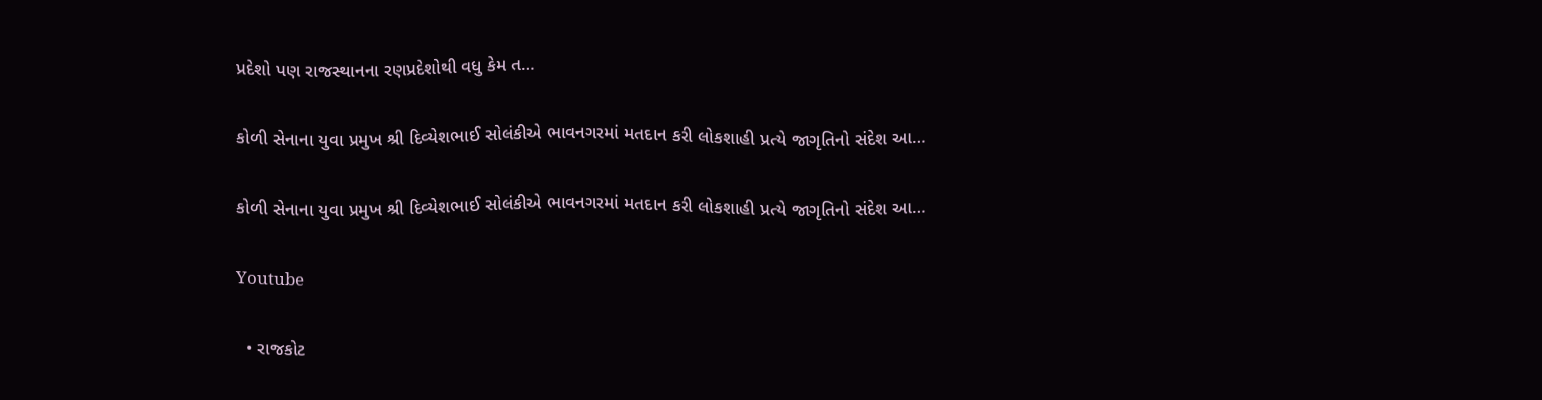પ્રદેશો પણ રાજસ્થાનના રણપ્રદેશોથી વધુ કેમ ત…

કોળી સેનાના યુવા પ્રમુખ શ્રી દિવ્યેશભાઈ સોલંકીએ ભાવનગરમાં મતદાન કરી લોકશાહી પ્રત્યે જાગૃતિનો સંદેશ આ…

કોળી સેનાના યુવા પ્રમુખ શ્રી દિવ્યેશભાઈ સોલંકીએ ભાવનગરમાં મતદાન કરી લોકશાહી પ્રત્યે જાગૃતિનો સંદેશ આ…

Youtube

  • રાજકોટ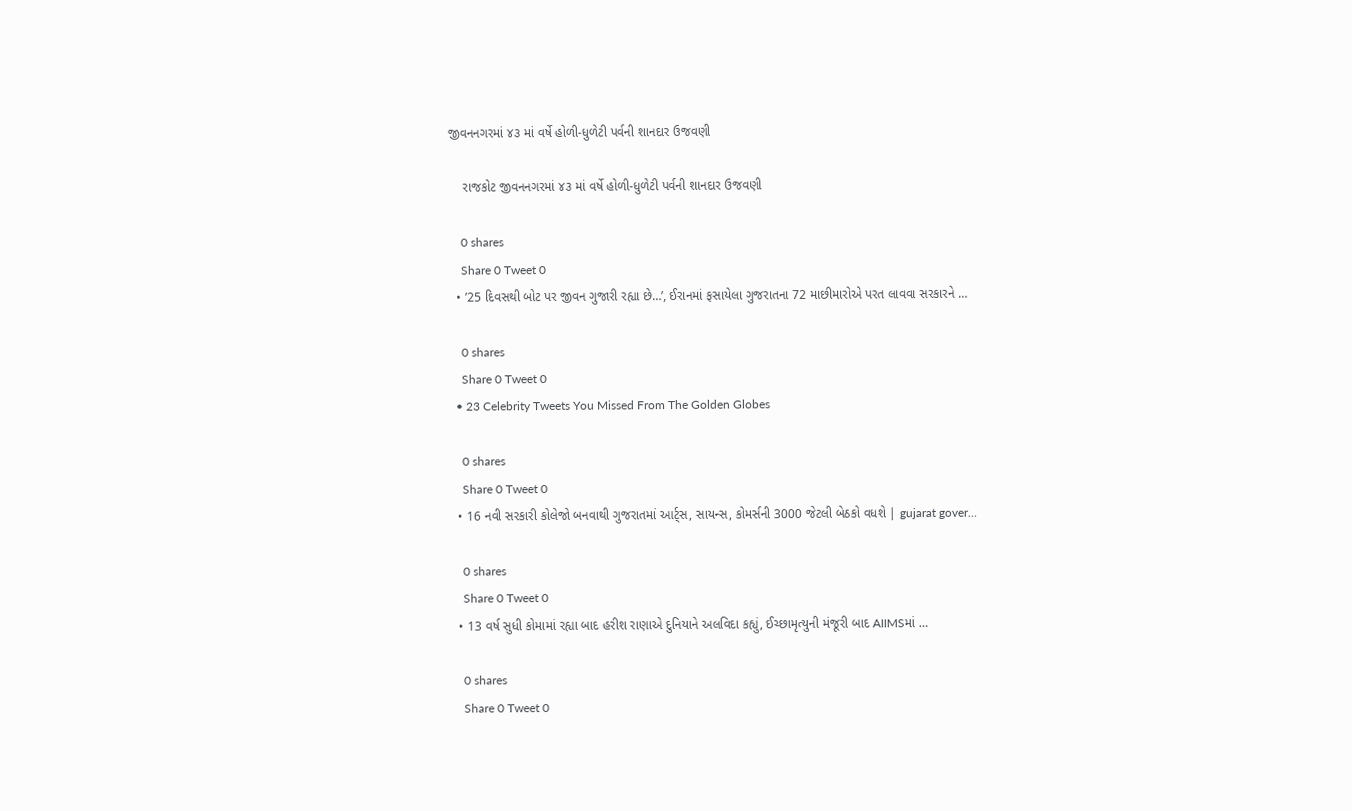જીવનનગરમાં ૪૩ માં વર્ષે હોળી-ધુળેટી પર્વની શાનદાર ઉજવણી

    રાજકોટ જીવનનગરમાં ૪૩ માં વર્ષે હોળી-ધુળેટી પર્વની શાનદાર ઉજવણી

    0 shares
    Share 0 Tweet 0
  • ’25 દિવસથી બોટ પર જીવન ગુજારી રહ્યા છે…’, ઈરાનમાં ફસાયેલા ગુજરાતના 72 માછીમારોએ પરત લાવવા સરકારને …

    0 shares
    Share 0 Tweet 0
  • 23 Celebrity Tweets You Missed From The Golden Globes

    0 shares
    Share 0 Tweet 0
  • 16 નવી સરકારી કોલેજો બનવાથી ગુજરાતમાં આર્ટ્સ, સાયન્સ, કોમર્સની 3000 જેટલી બેઠકો વધશે | gujarat gover…

    0 shares
    Share 0 Tweet 0
  • 13 વર્ષ સુધી કોમામાં રહ્યા બાદ હરીશ રાણાએ દુનિયાને અલવિદા કહ્યું, ઈચ્છામૃત્યુની મંજૂરી બાદ AIIMSમાં …

    0 shares
    Share 0 Tweet 0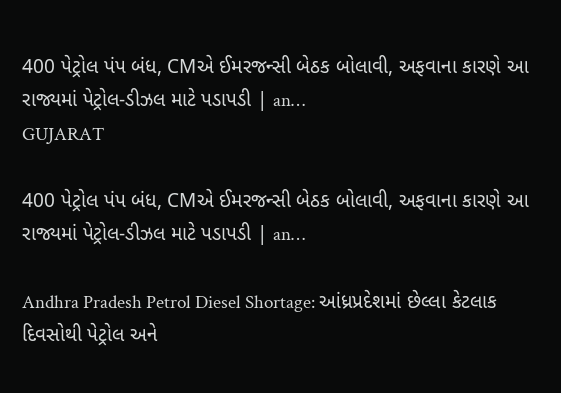400 પેટ્રોલ પંપ બંધ, CMએ ઈમરજન્સી બેઠક બોલાવી, અફવાના કારણે આ રાજ્યમાં પેટ્રોલ-ડીઝલ માટે પડાપડી | an…
GUJARAT

400 પેટ્રોલ પંપ બંધ, CMએ ઈમરજન્સી બેઠક બોલાવી, અફવાના કારણે આ રાજ્યમાં પેટ્રોલ-ડીઝલ માટે પડાપડી | an…

Andhra Pradesh Petrol Diesel Shortage: આંધ્રપ્રદેશમાં છેલ્લા કેટલાક દિવસોથી પેટ્રોલ અને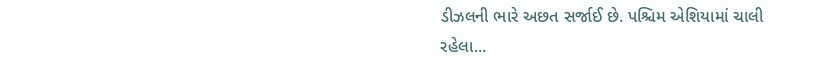ડીઝલની ભારે અછત સર્જાઈ છે. પશ્ચિમ એશિયામાં ચાલી રહેલા...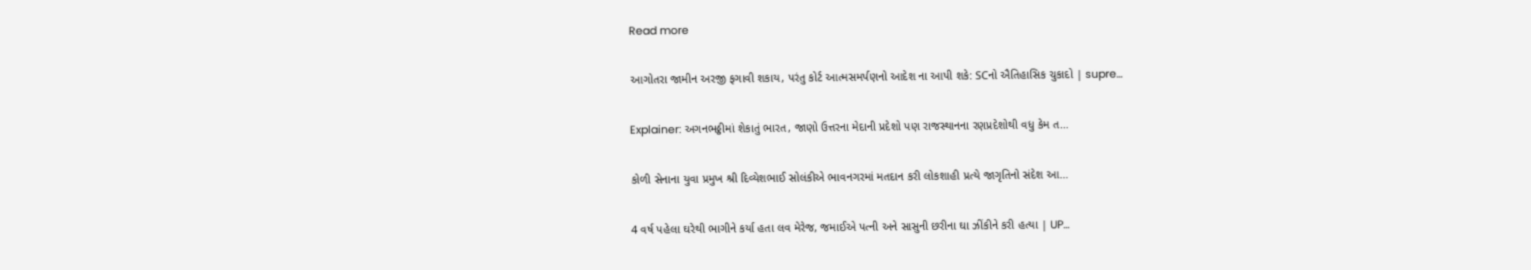Read more

આગોતરા જામીન અરજી ફગાવી શકાય, પરંતુ કોર્ટ આત્મસમર્પણનો આદેશ ના આપી શકે: SCનો ઐતિહાસિક ચુકાદો | supre…

Explainer: અગનભઠ્ઠીમાં શેકાતું ભારત, જાણો ઉત્તરના મેદાની પ્રદેશો પણ રાજસ્થાનના રણપ્રદેશોથી વધુ કેમ ત…

કોળી સેનાના યુવા પ્રમુખ શ્રી દિવ્યેશભાઈ સોલંકીએ ભાવનગરમાં મતદાન કરી લોકશાહી પ્રત્યે જાગૃતિનો સંદેશ આ…

4 વર્ષ પહેલા ઘરેથી ભાગીને કર્યા હતા લવ મેરેજ, જમાઈએ પત્ની અને સાસુની છરીના ઘા ઝીંકીને કરી હત્યા | UP…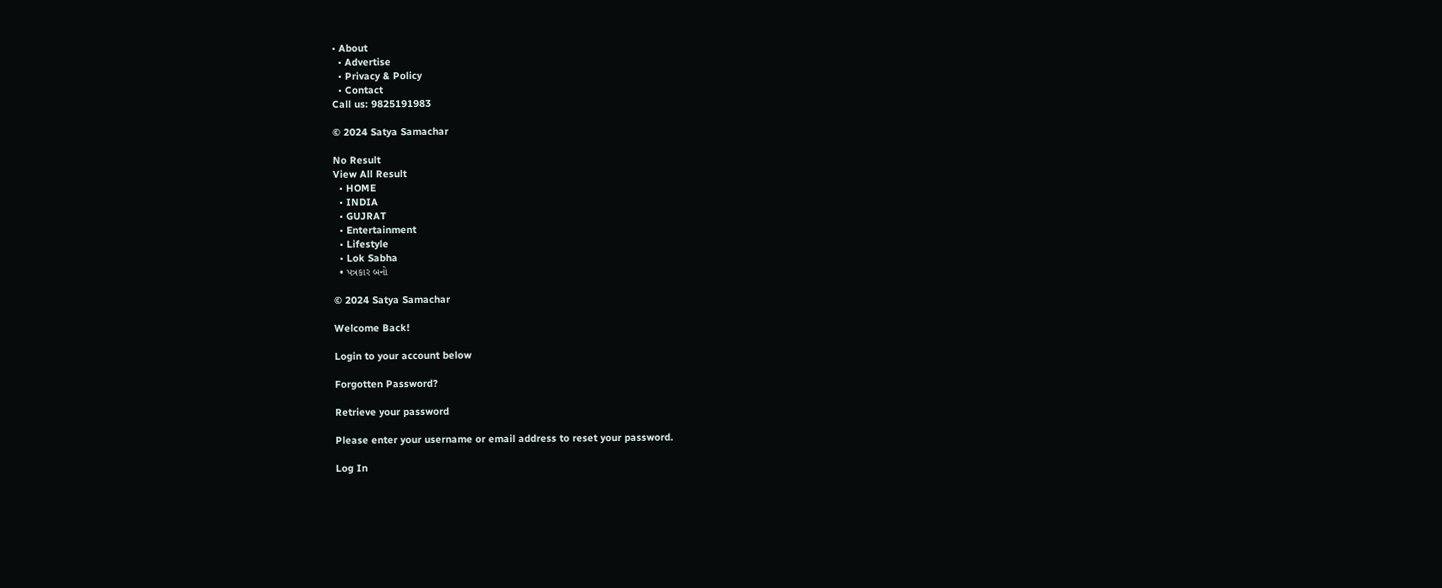• About
  • Advertise
  • Privacy & Policy
  • Contact
Call us: 9825191983

© 2024 Satya Samachar

No Result
View All Result
  • HOME
  • INDIA
  • GUJRAT
  • Entertainment
  • Lifestyle
  • Lok Sabha
  • પત્રકાર બનો

© 2024 Satya Samachar

Welcome Back!

Login to your account below

Forgotten Password?

Retrieve your password

Please enter your username or email address to reset your password.

Log In